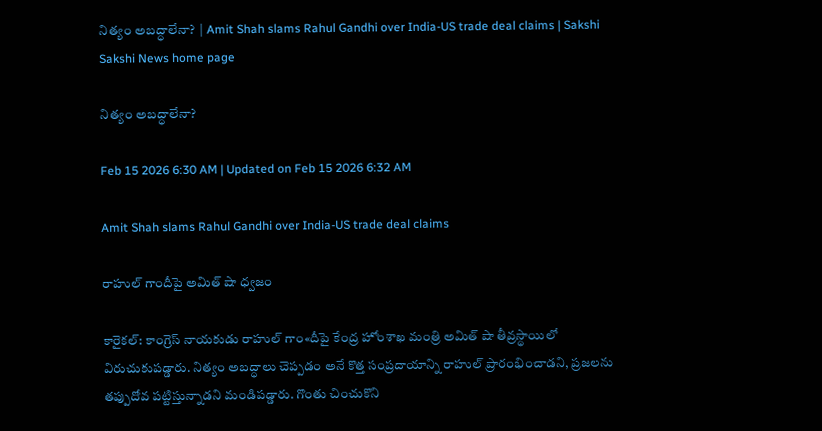నిత్యం అబద్ధాలేనా?  | Amit Shah slams Rahul Gandhi over India-US trade deal claims | Sakshi
Sakshi News home page

నిత్యం అబద్ధాలేనా?

Feb 15 2026 6:30 AM | Updated on Feb 15 2026 6:32 AM

Amit Shah slams Rahul Gandhi over India-US trade deal claims

రాహుల్‌ గాందీపై అమిత్‌ షా ధ్వజం

కారైకల్‌: కాంగ్రెస్‌ నాయకుడు రాహుల్‌ గాం«దీపై కేంద్ర హోంశాఖ మంత్రి అమిత్‌ షా తీవ్రస్థాయిలో విరుచుకుపడ్డారు. నిత్యం అబద్ధాలు చెప్పడం అనే కొత్త సంప్రదాయాన్ని రాహుల్‌ ప్రారంభించాడని, ప్రజలను తప్పుదోవ పట్టిస్తున్నాడని మండిపడ్డారు. గొంతు చించుకొని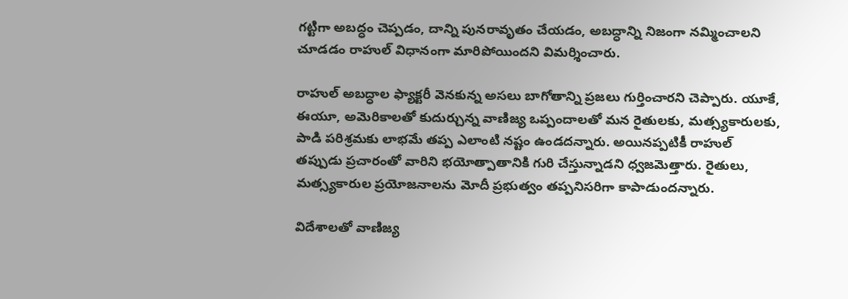గట్టిగా అబద్ధం చెప్పడం, దాన్ని పునరావృతం చేయడం, అబద్ధాన్ని నిజంగా నమ్మించాలని చూడడం రాహుల్‌ విధానంగా మారిపోయిందని విమర్శించారు.

రాహుల్‌ అబద్ధాల ఫ్యాక్టరీ వెనకున్న అసలు బాగోతాన్ని ప్రజలు గుర్తించారని చెప్పారు. యూకే, ఈయూ, అమెరికాలతో కుదుర్చున్న వాణిజ్య ఒప్పందాలతో మన రైతులకు, మత్స్యకారులకు, పాడి పరిశ్రమకు లాభమే తప్ప ఎలాంటి నష్టం ఉండదన్నారు. అయినప్పటికీ రాహుల్‌ తప్పుడు ప్రచారంతో వారిని భయోత్పాతానికి గురి చేస్తున్నాడని ధ్వజమెత్తారు. రైతులు, మత్స్యకారుల ప్రయోజనాలను మోదీ ప్రభుత్వం తప్పనిసరిగా కాపాడుందన్నారు.

విదేశాలతో వాణిజ్య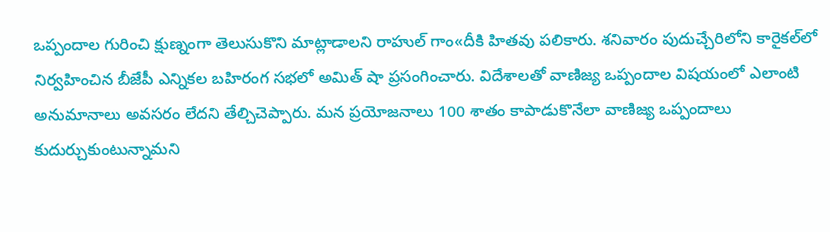ఒప్పందాల గురించి క్షుణ్నంగా తెలుసుకొని మాట్లాడాలని రాహుల్‌ గాం«దీకి హితవు పలికారు. శనివారం పుదుచ్చేరిలోని కారైకల్‌లో నిర్వహించిన బీజేపీ ఎన్నికల బహిరంగ సభలో అమిత్‌ షా ప్రసంగించారు. విదేశాలతో వాణిజ్య ఒప్పందాల విషయంలో ఎలాంటి అనుమానాలు అవసరం లేదని తేల్చిచెప్పారు. మన ప్రయోజనాలు 100 శాతం కాపాడుకొనేలా వాణిజ్య ఒప్పందాలు కుదుర్చుకుంటున్నామని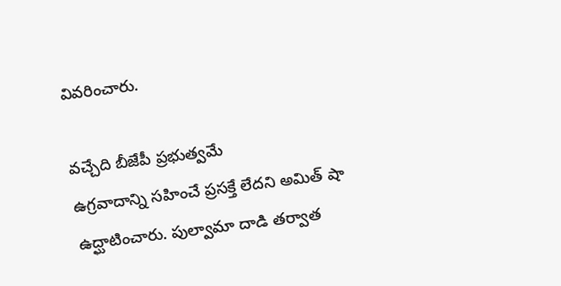వివరించారు.

వచ్చేది బీజేపీ ప్రభుత్వమే
ఉగ్రవాదాన్ని సహించే ప్రసక్తే లేదని అమిత్‌ షా ఉద్ఘాటించారు. పుల్వామా దాడి తర్వాత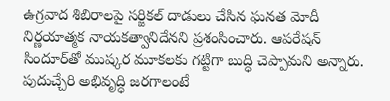ఉగ్రవాద శిబిరాలపై సర్జికల్‌ దాడులు చేసిన ఘనత మోదీ నిర్ణయాత్మక నాయకత్వానిదేనని ప్రశంసించారు. ఆపరేషన్‌ సిందూర్‌తో ముష్కర మూకలకు గట్టిగా బుద్ధి చెప్పామని అన్నారు. పుదుచ్చేరి అభివృద్ధి జరగాలంటే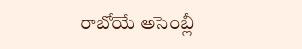రాబోయే అసెంబ్లీ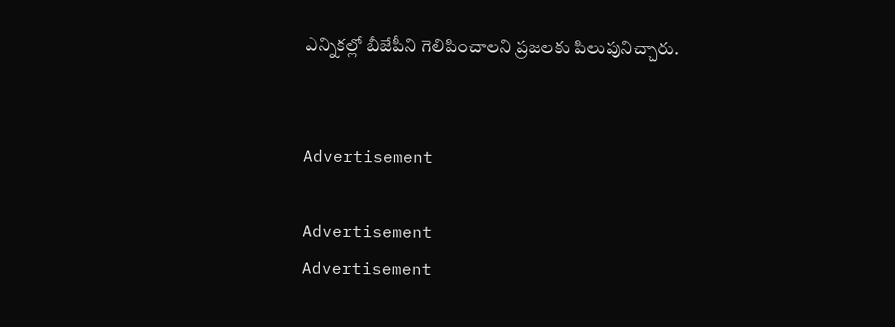ఎన్నికల్లో బీజేపీని గెలిపించాలని ప్రజలకు పిలుపునిచ్చారు.


Advertisement

Advertisement
Advertisement